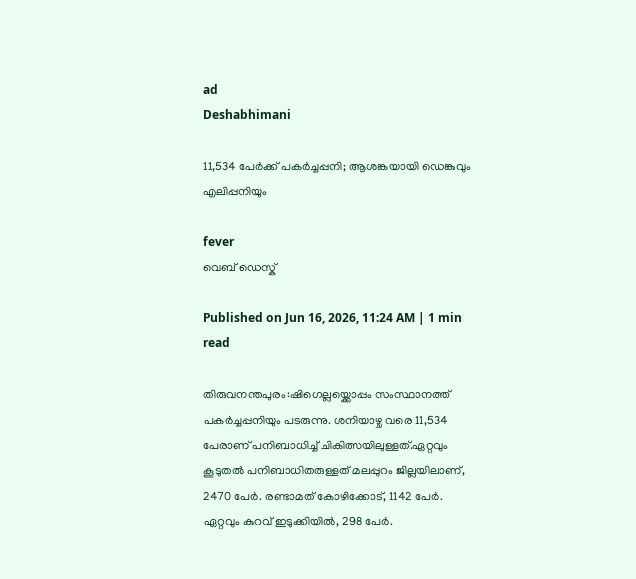ad
Deshabhimani

11,534 പേർക്ക് പകർച്ചപ്പനി; ആശങ്കയായി ഡ‍െങ്കുവും എലിപ്പനിയും

fever
വെബ് ഡെസ്ക്

Published on Jun 16, 2026, 11:24 AM | 1 min read

തിരുവനന്തപുരം:ഷിഗെല്ലയ്ക്കൊപ്പം സംസ്ഥാനത്ത് പകർച്ചപ്പനിയും പടരുന്നു. ശനിയാഴ്ച വരെ 11,534 പേരാണ് പനിബാധിച്ച് ചികിത്സയിലുള്ളത്.ഏറ്റവും കൂടുതൽ പനിബാധിതരുള്ളത് മലപ്പുറം ജില്ലയിലാണ്, 2470 പേർ. രണ്ടാമത് കോഴിക്കോട്, 1142 പേർ. ഏറ്റവും കുറവ് ഇടുക്കിയിൽ, 298 പേർ.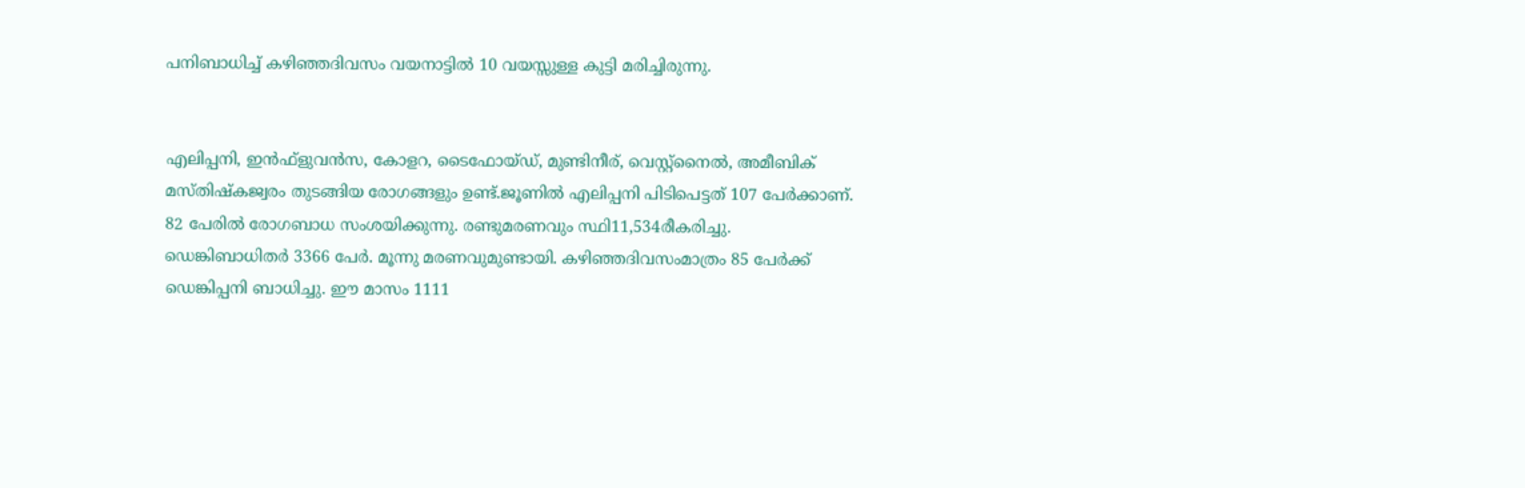പനിബാധിച്ച് കഴിഞ്ഞദിവസം വയനാട്ടിൽ 10 വയസ്സുള്ള കുട്ടി മരിച്ചിരുന്നു.


എലിപ്പനി, ഇൻഫ്ളുവൻസ, കോളറ, ടൈഫോയ്ഡ്, മുണ്ടിനീര്, വെസ്റ്റ്നൈൽ, അമീബിക് മസ്തിഷ്കജ്വരം തുടങ്ങിയ രോഗങ്ങളും ഉണ്ട്.ജൂണിൽ എലിപ്പനി പിടിപെട്ടത് 107 പേർക്കാണ്. 82 പേരിൽ രോഗബാധ സംശയിക്കുന്നു. രണ്ടുമരണവും സ്ഥി11,534രീകരിച്ചു. ഡെങ്കിബാധിതർ 3366 പേർ. മൂന്നു മരണവുമുണ്ടായി. കഴിഞ്ഞദിവസംമാത്രം 85 പേർക്ക് ഡെങ്കിപ്പനി ബാധിച്ചു. ഈ മാസം 1111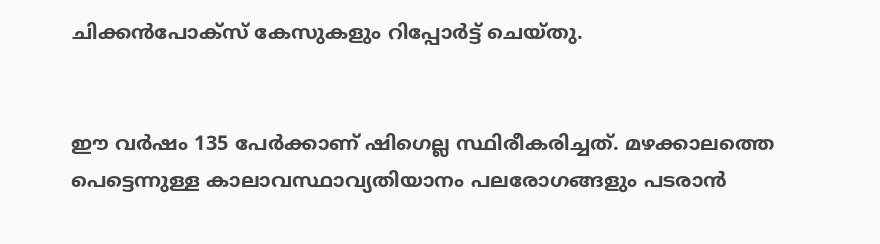ചിക്കൻപോക്സ് കേസുകളും റിപ്പോർട്ട് ചെയ്തു.


ഈ വർഷം 135 പേർക്കാണ് ഷിഗെല്ല സ്ഥിരീകരിച്ചത്. മഴക്കാലത്തെ പെട്ടെന്നുള്ള കാലാവസ്ഥാവ്യതിയാനം പലരോഗങ്ങളും പടരാൻ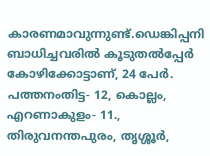കാരണമാവുന്നുണ്ട്.ഡെങ്കിപ്പനി ബാധിച്ചവരിൽ കൂടുതൽപ്പേർ കോഴിക്കോട്ടാണ്, 24 പേർ. പത്തനംതിട്ട- 12, കൊല്ലം, എറണാകുളം- 11., തിരുവനന്തപുരം, തൃശ്ശൂർ,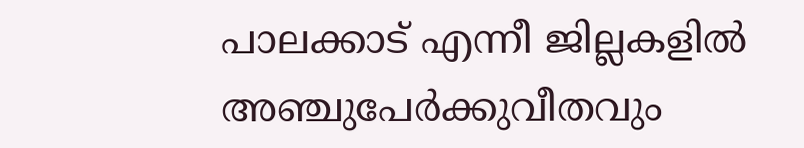പാലക്കാട് എന്നീ ജില്ലകളിൽ അഞ്ചുപേർക്കുവീതവും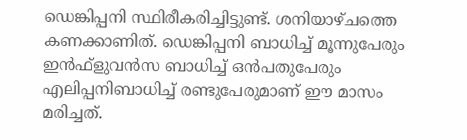ഡെങ്കിപ്പനി സ്ഥിരീകരിച്ചിട്ടുണ്ട്. ശനിയാഴ്ചത്തെ കണക്കാണിത്. ഡെങ്കിപ്പനി ബാധിച്ച് മൂന്നുപേരും ഇൻഫ്ളുവൻസ ബാധിച്ച് ഒൻപതുപേരും എലിപ്പനിബാധിച്ച് രണ്ടുപേരുമാണ് ഈ മാസം മരിച്ചത്.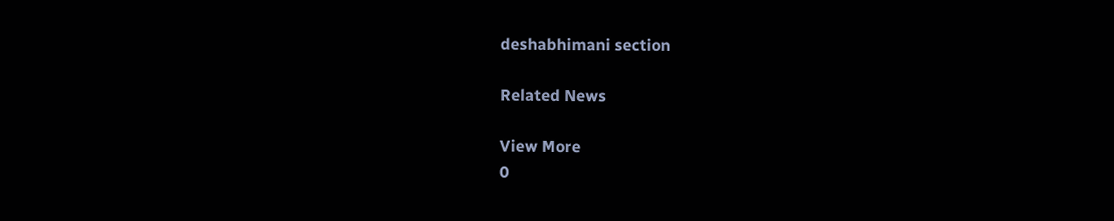deshabhimani section

Related News

View More
0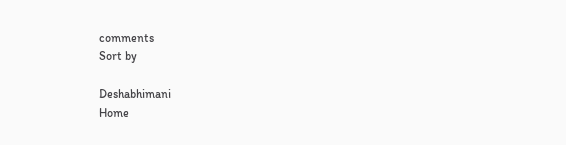comments
Sort by

Deshabhimani
Home